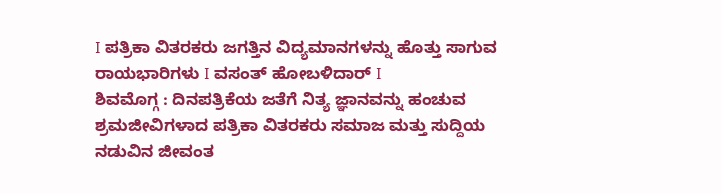I ಪತ್ರಿಕಾ ವಿತರಕರು ಜಗತ್ತಿನ ವಿದ್ಯಮಾನಗಳನ್ನು ಹೊತ್ತು ಸಾಗುವ ರಾಯಭಾರಿಗಳು I ವಸಂತ್ ಹೋಬಳಿದಾರ್ I
ಶಿವಮೊಗ್ಗ : ದಿನಪತ್ರಿಕೆಯ ಜತೆಗೆ ನಿತ್ಯ ಜ್ಞಾನವನ್ನು ಹಂಚುವ ಶ್ರಮಜೀವಿಗಳಾದ ಪತ್ರಿಕಾ ವಿತರಕರು ಸಮಾಜ ಮತ್ತು ಸುದ್ದಿಯ ನಡುವಿನ ಜೀವಂತ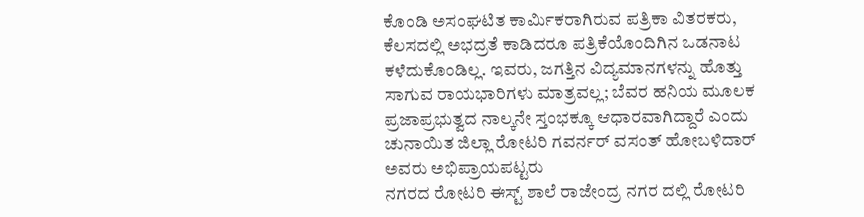ಕೊಂಡಿ ಅಸಂಘಟಿತ ಕಾರ್ಮಿಕರಾಗಿರುವ ಪತ್ರಿಕಾ ವಿತರಕರು, ಕೆಲಸದಲ್ಲಿ ಅಭದ್ರತೆ ಕಾಡಿದರೂ ಪತ್ರಿಕೆಯೊಂದಿಗಿನ ಒಡನಾಟ ಕಳೆದುಕೊಂಡಿಲ್ಲ. ಇವರು, ಜಗತ್ತಿನ ವಿದ್ಯಮಾನಗಳನ್ನು ಹೊತ್ತು ಸಾಗುವ ರಾಯಭಾರಿಗಳು ಮಾತ್ರವಲ್ಲ; ಬೆವರ ಹನಿಯ ಮೂಲಕ ಪ್ರಜಾಪ್ರಭುತ್ವದ ನಾಲ್ಕನೇ ಸ್ತಂಭಕ್ಕೂ ಆಧಾರವಾಗಿದ್ದಾರೆ ಎಂದು ಚುನಾಯಿತ ಜಿಲ್ಲಾ ರೋಟರಿ ಗವರ್ನರ್ ವಸಂತ್ ಹೋಬಳಿದಾರ್ ಅವರು ಅಭಿಪ್ರಾಯಪಟ್ಟರು
ನಗರದ ರೋಟರಿ ಈಸ್ಟ್ ಶಾಲೆ ರಾಜೇಂದ್ರ ನಗರ ದಲ್ಲಿ ರೋಟರಿ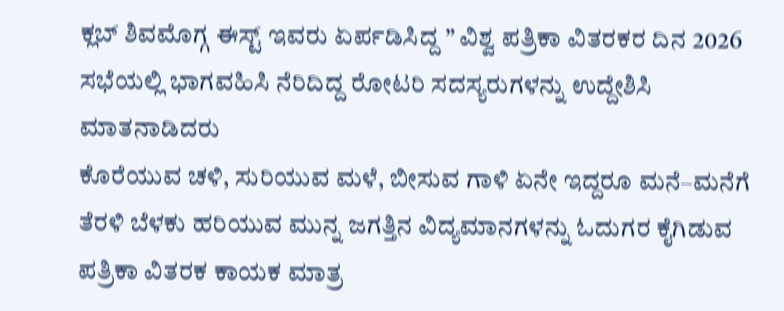ಕ್ಲಬ್ ಶಿವಮೊಗ್ಗ ಈಸ್ಟ್ ಇವರು ಏರ್ಪಡಿಸಿದ್ದ ” ವಿಶ್ವ ಪತ್ರಿಕಾ ವಿತರಕರ ದಿನ 2026 ಸಭೆಯಲ್ಲಿ ಭಾಗವಹಿಸಿ ನೆರಿದಿದ್ದ ರೋಟರಿ ಸದಸ್ಯರುಗಳನ್ನು ಉದ್ದೇಶಿಸಿ ಮಾತನಾಡಿದರು
ಕೊರೆಯುವ ಚಳಿ, ಸುರಿಯುವ ಮಳೆ, ಬೀಸುವ ಗಾಳಿ ಏನೇ ಇದ್ದರೂ ಮನೆ–ಮನೆಗೆ ತೆರಳಿ ಬೆಳಕು ಹರಿಯುವ ಮುನ್ನ ಜಗತ್ತಿನ ವಿದ್ಯಮಾನಗಳನ್ನು ಓದುಗರ ಕೈಗಿಡುವ ಪತ್ರಿಕಾ ವಿತರಕ ಕಾಯಕ ಮಾತ್ರ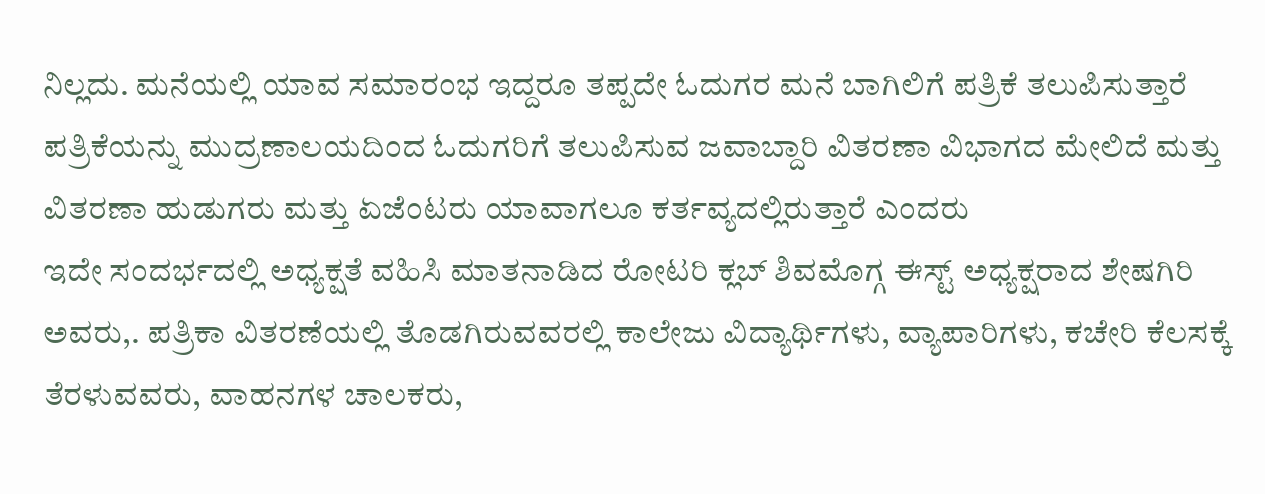ನಿಲ್ಲದು. ಮನೆಯಲ್ಲಿ ಯಾವ ಸಮಾರಂಭ ಇದ್ದರೂ ತಪ್ಪದೇ ಓದುಗರ ಮನೆ ಬಾಗಿಲಿಗೆ ಪತ್ರಿಕೆ ತಲುಪಿಸುತ್ತಾರೆ ಪತ್ರಿಕೆಯನ್ನು ಮುದ್ರಣಾಲಯದಿಂದ ಓದುಗರಿಗೆ ತಲುಪಿಸುವ ಜವಾಬ್ದಾರಿ ವಿತರಣಾ ವಿಭಾಗದ ಮೇಲಿದೆ ಮತ್ತು ವಿತರಣಾ ಹುಡುಗರು ಮತ್ತು ಏಜೆಂಟರು ಯಾವಾಗಲೂ ಕರ್ತವ್ಯದಲ್ಲಿರುತ್ತಾರೆ ಎಂದರು
ಇದೇ ಸಂದರ್ಭದಲ್ಲಿ ಅಧ್ಯಕ್ಷತೆ ವಹಿಸಿ ಮಾತನಾಡಿದ ರೋಟರಿ ಕ್ಲಬ್ ಶಿವಮೊಗ್ಗ ಈಸ್ಟ್ ಅಧ್ಯಕ್ಷರಾದ ಶೇಷಗಿರಿ ಅವರು,. ಪತ್ರಿಕಾ ವಿತರಣೆಯಲ್ಲಿ ತೊಡಗಿರುವವರಲ್ಲಿ ಕಾಲೇಜು ವಿದ್ಯಾರ್ಥಿಗಳು, ವ್ಯಾಪಾರಿಗಳು, ಕಚೇರಿ ಕೆಲಸಕ್ಕೆ ತೆರಳುವವರು, ವಾಹನಗಳ ಚಾಲಕರು,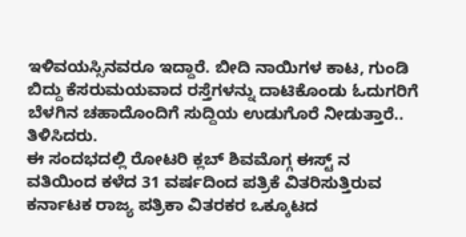ಇಳಿವಯಸ್ಸಿನವರೂ ಇದ್ದಾರೆ. ಬೀದಿ ನಾಯಿಗಳ ಕಾಟ, ಗುಂಡಿ ಬಿದ್ದು ಕೆಸರುಮಯವಾದ ರಸ್ತೆಗಳನ್ನು ದಾಟಿಕೊಂಡು ಓದುಗರಿಗೆ ಬೆಳಗಿನ ಚಹಾದೊಂದಿಗೆ ಸುದ್ದಿಯ ಉಡುಗೊರೆ ನೀಡುತ್ತಾರೆ.. ತಿಳಿಸಿದರು.
ಈ ಸಂದಭದಲ್ಲಿ ರೋಟರಿ ಕ್ಲಬ್ ಶಿವಮೊಗ್ಗ ಈಸ್ಟ್ ನ ವತಿಯಿಂದ ಕಳೆದ 31 ವರ್ಷದಿಂದ ಪತ್ರಿಕೆ ವಿತರಿಸುತ್ತಿರುವ ಕರ್ನಾಟಕ ರಾಜ್ಯ ಪತ್ರಿಕಾ ವಿತರಕರ ಒಕ್ಕೂಟದ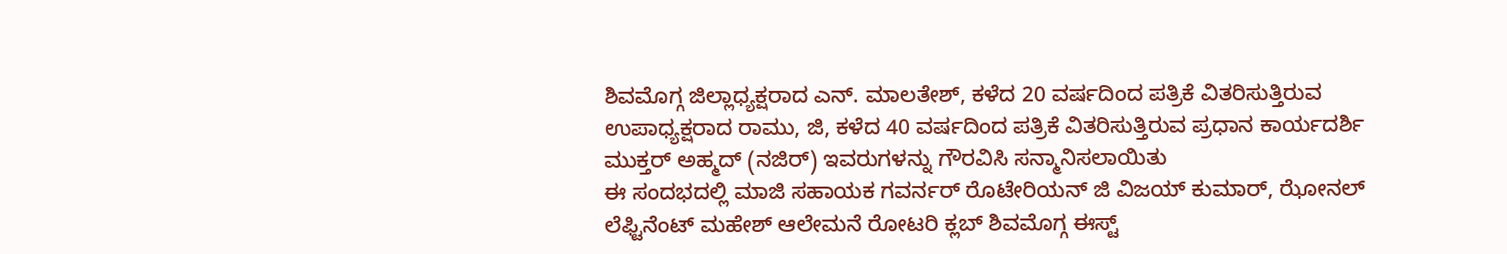ಶಿವಮೊಗ್ಗ ಜಿಲ್ಲಾಧ್ಯಕ್ಷರಾದ ಎನ್. ಮಾಲತೇಶ್, ಕಳೆದ 20 ವರ್ಷದಿಂದ ಪತ್ರಿಕೆ ವಿತರಿಸುತ್ತಿರುವ ಉಪಾಧ್ಯಕ್ಷರಾದ ರಾಮು, ಜಿ, ಕಳೆದ 40 ವರ್ಷದಿಂದ ಪತ್ರಿಕೆ ವಿತರಿಸುತ್ತಿರುವ ಪ್ರಧಾನ ಕಾರ್ಯದರ್ಶಿ ಮುಕ್ತರ್ ಅಹ್ಮದ್ (ನಜಿರ್) ಇವರುಗಳನ್ನು ಗೌರವಿಸಿ ಸನ್ಮಾನಿಸಲಾಯಿತು
ಈ ಸಂದಭದಲ್ಲಿ ಮಾಜಿ ಸಹಾಯಕ ಗವರ್ನರ್ ರೊಟೇರಿಯನ್ ಜಿ ವಿಜಯ್ ಕುಮಾರ್, ಝೋನಲ್ ಲೆಫ್ಟಿನೆಂಟ್ ಮಹೇಶ್ ಆಲೇಮನೆ ರೋಟರಿ ಕ್ಲಬ್ ಶಿವಮೊಗ್ಗ ಈಸ್ಟ್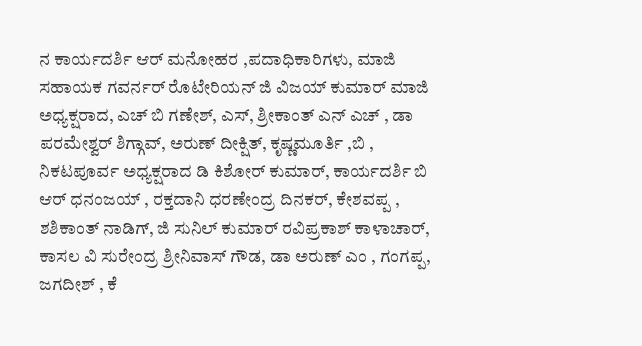ನ ಕಾರ್ಯದರ್ಶಿ ಆರ್ ಮನೋಹರ ,ಪದಾಧಿಕಾರಿಗಳು, ಮಾಜಿ ಸಹಾಯಕ ಗವರ್ನರ್ ರೊಟೇರಿಯನ್ ಜಿ ವಿಜಯ್ ಕುಮಾರ್ ಮಾಜಿ ಅಧ್ಯಕ್ಷರಾದ, ಎಚ್ ಬಿ ಗಣೇಶ್, ಎಸ್, ಶ್ರೀಕಾಂತ್ ಎನ್ ಎಚ್ , ಡಾ ಪರಮೇಶ್ವರ್ ಶಿಗ್ಗಾವ್, ಅರುಣ್ ದೀಕ್ಷಿತ್, ಕೃಷ್ಣಮೂರ್ತಿ ,ಬಿ , ನಿಕಟಪೂರ್ವ ಅಧ್ಯಕ್ಷರಾದ ಡಿ ಕಿಶೋರ್ ಕುಮಾರ್, ಕಾರ್ಯದರ್ಶಿ ಬಿ ಆರ್ ಧನಂಜಯ್ , ರಕ್ತದಾನಿ ಧರಣೇಂದ್ರ ದಿನಕರ್, ಕೇಶವಪ್ಪ , ಶಶಿಕಾಂತ್ ನಾಡಿಗ್, ಜಿ ಸುನಿಲ್ ಕುಮಾರ್ ರವಿಪ್ರಕಾಶ್ ಕಾಳಾಚಾರ್, ಕಾಸಲ ವಿ ಸುರೇಂದ್ರ ಶ್ರೀನಿವಾಸ್ ಗೌಡ, ಡಾ ಅರುಣ್ ಎಂ , ಗಂಗಪ್ಪ, ಜಗದೀಶ್ , ಕೆ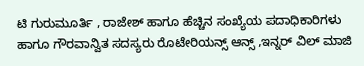ಟಿ ಗುರುಮೂರ್ತಿ , ರಾಜೇಶ್ ಹಾಗೂ ಹೆಚ್ಚಿನ ಸಂಖ್ಯೆಯ ಪದಾಧಿಕಾರಿಗಳು ಹಾಗೂ ಗೌರವಾನ್ವಿತ ಸದಸ್ಯರು ರೊಟೇರಿಯನ್ಸ್ ಆನ್ಸ್ ,ಇನ್ನರ್ ವಿಲ್ ಮಾಜಿ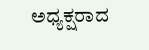ಅಧ್ಯಕ್ಷರಾದ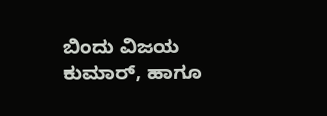ಬಿಂದು ವಿಜಯ ಕುಮಾರ್, ಹಾಗೂ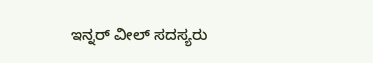ಇನ್ನರ್ ವೀಲ್ ಸದಸ್ಯರು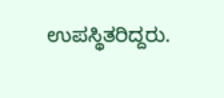ಉಪಸ್ಥಿತರಿದ್ದರು.